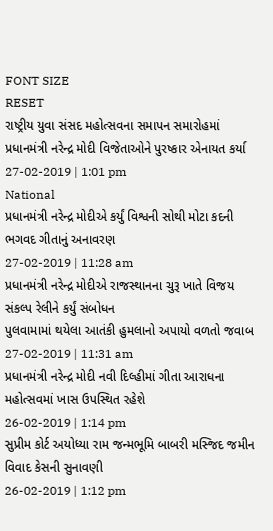FONT SIZE
RESET
રાષ્ટ્રીય યુવા સંસદ મહોત્સવના સમાપન સમારોહમાં પ્રધાનમંત્રી નરેન્દ્ર મોદી વિજેતાઓને પુરષ્કાર એનાયત કર્યા
27-02-2019 | 1:01 pm
National
પ્રધાનમંત્રી નરેન્દ્ર મોદીએ કર્યું વિશ્વની સોથી મોટા કદની ભગવદ ગીતાનું અનાવરણ
27-02-2019 | 11:28 am
પ્રધાનમંત્રી નરેન્દ્ર મોદીએ રાજસ્થાનના ચુરૂ ખાતે વિજય સંકલ્પ રેલીને કર્યું સંબોધન
પુલવામામાં થયેલા આતંકી હુમલાનો અપાયો વળતો જવાબ
27-02-2019 | 11:31 am
પ્રધાનમંત્રી નરેન્દ્ર મોદી નવી દિલ્હીમાં ગીતા આરાધના મહોત્સવમાં ખાસ ઉપસ્થિત રહેશે
26-02-2019 | 1:14 pm
સુપ્રીમ કોર્ટ અયોધ્યા રામ જન્મભૂમિ બાબરી મસ્જિદ જમીન વિવાદ કેસની સુનાવણી
26-02-2019 | 1:12 pm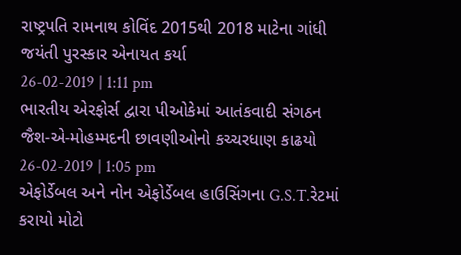રાષ્ટ્રપતિ રામનાથ કોવિંદ 2015થી 2018 માટેના ગાંધી જયંતી પુરસ્કાર એનાયત કર્યા
26-02-2019 | 1:11 pm
ભારતીય એરફોર્સ દ્વારા પીઓકેમાં આતંકવાદી સંગઠન જૈશ-એ-મોહમ્મદની છાવણીઓનો કચ્ચરધાણ કાઢયો
26-02-2019 | 1:05 pm
એફોર્ડેબલ અને નોન એફોર્ડેબલ હાઉસિંગના G.S.T.રેટમાં કરાયો મોટો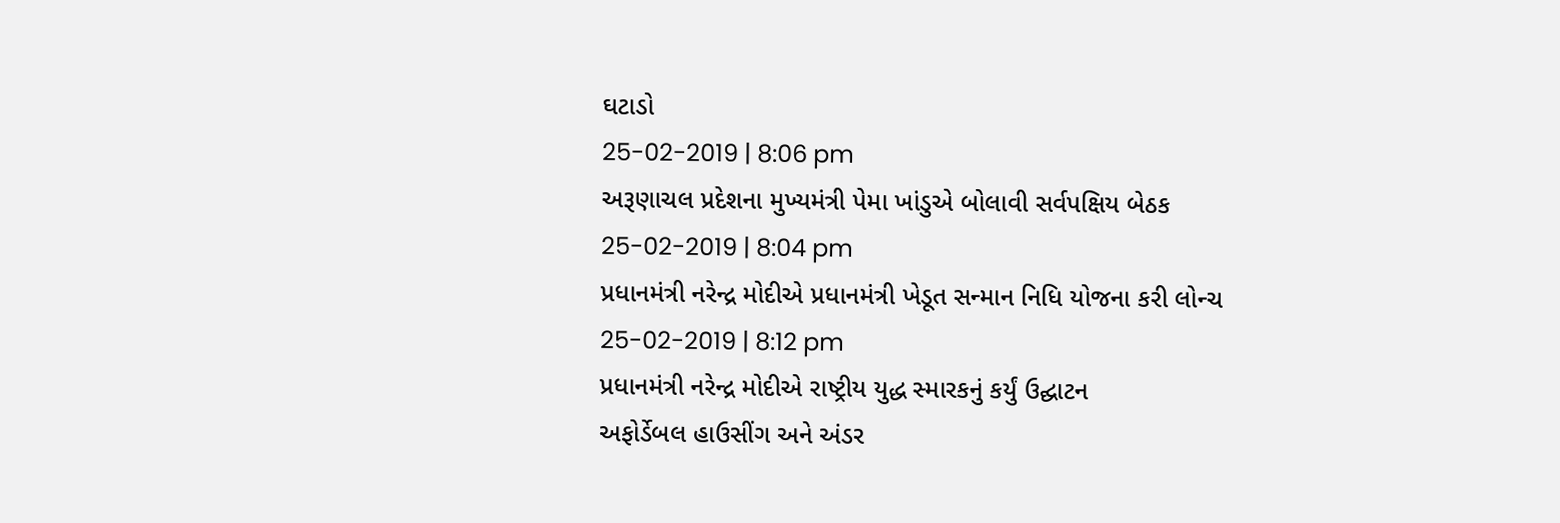ઘટાડો
25-02-2019 | 8:06 pm
અરૂણાચલ પ્રદેશના મુખ્યમંત્રી પેમા ખાંડુએ બોલાવી સર્વપક્ષિય બેઠક
25-02-2019 | 8:04 pm
પ્રધાનમંત્રી નરેન્દ્ર મોદીએ પ્રધાનમંત્રી ખેડૂત સન્માન નિધિ યોજના કરી લોન્ચ
25-02-2019 | 8:12 pm
પ્રધાનમંત્રી નરેન્દ્ર મોદીએ રાષ્ટ્રીય યુદ્ધ સ્મારકનું કર્યું ઉદ્ઘાટન
અફોર્ડેબલ હાઉસીંગ અને અંડર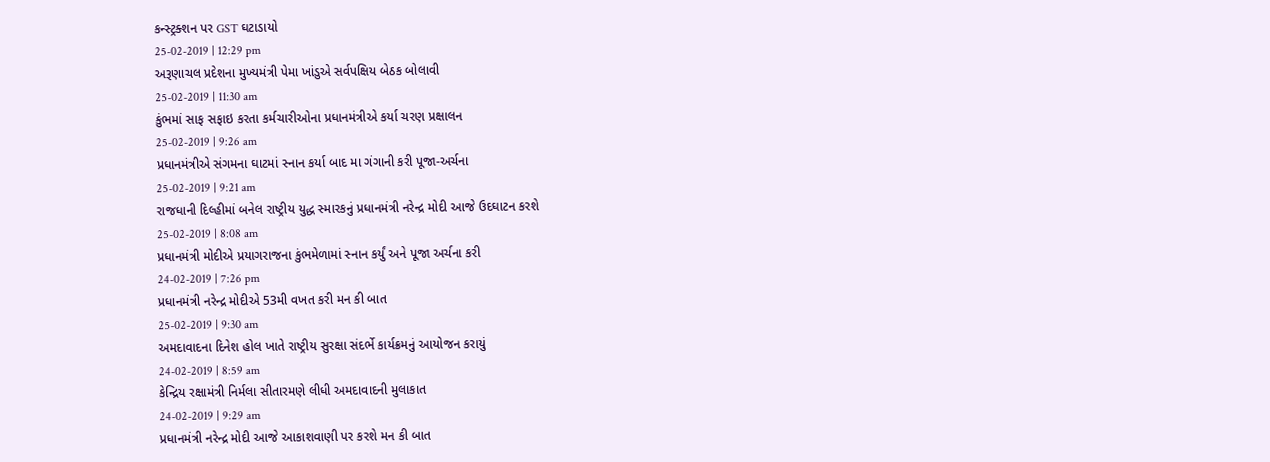કન્સ્ટ્રક્શન પર GST ઘટાડાયો
25-02-2019 | 12:29 pm
અરૂણાચલ પ્રદેશના મુખ્યમંત્રી પેમા ખાંડુએ સર્વપક્ષિય બેઠક બોલાવી
25-02-2019 | 11:30 am
કુંભમાં સાફ સફાઇ કરતા કર્મચારીઓના પ્રધાનમંત્રીએ કર્યા ચરણ પ્રક્ષાલન
25-02-2019 | 9:26 am
પ્રધાનમંત્રીએ સંગમના ઘાટમાં સ્નાન કર્યા બાદ મા ગંગાની કરી પૂજા-અર્ચના
25-02-2019 | 9:21 am
રાજધાની દિલ્હીમાં બનેલ રાષ્ટ્રીય યુદ્ધ સ્મારકનું પ્રધાનમંત્રી નરેન્દ્ર મોદી આજે ઉદઘાટન કરશે
25-02-2019 | 8:08 am
પ્રધાનમંત્રી મોદીએ પ્રયાગરાજના કુંભમેળામાં સ્નાન કર્યું અને પૂજા અર્ચના કરી
24-02-2019 | 7:26 pm
પ્રધાનમંત્રી નરેન્દ્ર મોદીએ 53મી વખત કરી મન કી બાત
25-02-2019 | 9:30 am
અમદાવાદના દિનેશ હોલ ખાતે રાષ્ટ્રીય સુરક્ષા સંદર્ભે કાર્યક્રમનું આયોજન કરાયું
24-02-2019 | 8:59 am
કેન્દ્રિય રક્ષામંત્રી નિર્મલા સીતારમણે લીધી અમદાવાદની મુલાકાત
24-02-2019 | 9:29 am
પ્રધાનમંત્રી નરેન્દ્ર મોદી આજે આકાશવાણી પર કરશે મન કી બાત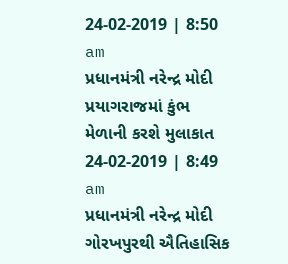24-02-2019 | 8:50 am
પ્રધાનમંત્રી નરેન્દ્ર મોદી પ્રયાગરાજમાં કુંભ મેળાની કરશે મુલાકાત
24-02-2019 | 8:49 am
પ્રધાનમંત્રી નરેન્દ્ર મોદી ગોરખપુરથી ઐતિહાસિક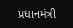પ્રધાનમંત્રી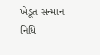ખેડૂત સન્માન નિધિ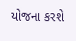યોજના કરશે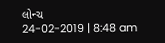લોન્ચ
24-02-2019 | 8:48 am